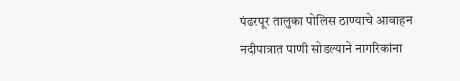पंढरपूर तालुका पोलिस ठाण्याचे आवाहन नदीपात्रात पाणी सोडल्याने नागरिकांना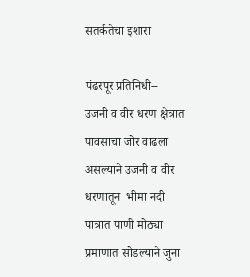सतर्कतेचा इशारा

पंढरपूर प्रतिनिधी--
उजनी व वीर धरण क्षेत्रात पावसाचा जोर वाढला असल्याने उजनी व वीर धरणातून  भीमा नदी पात्रात पाणी मोठ्या प्रमाणात सोडल्याने जुना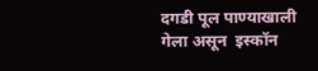दगडी पूल पाण्याखाली गेला असून  इस्कॉन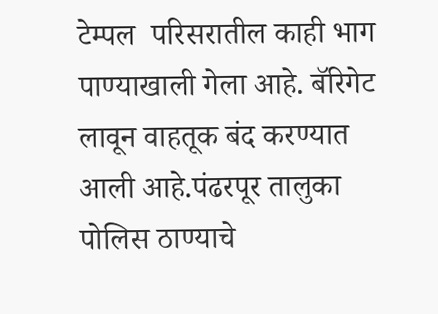टेम्पल  परिसरातील काही भाग पाण्याखाली गेला आहे. बॅरिगेट लावून वाहतूक बंद करण्यात आली आहे.पंढरपूर तालुका पोलिस ठाण्याचे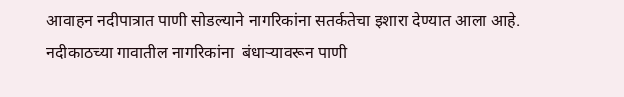आवाहन नदीपात्रात पाणी सोडल्याने नागरिकांना सतर्कतेचा इशारा देण्यात आला आहे.
नदीकाठच्या गावातील नागरिकांना  बंधाऱ्यावरून पाणी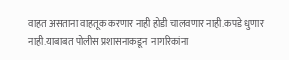वाहत असताना वाहतूक करणार नाही होडी चालवणार नाही.कपडे धुणार नाही.याबाबत पोलीस प्रशासनाकडून  नागरिकांना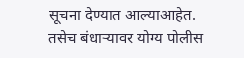सूचना देण्यात आल्याआहेत.
तसेच बंधाऱ्यावर योग्य पोलीस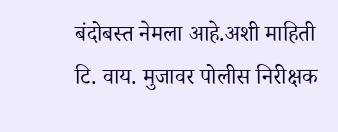बंदोबस्त नेमला आहे.अशी माहिती टि. वाय. मुजावर पोलीस निरीक्षक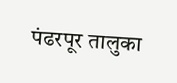पंढरपूर तालुका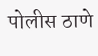पोलीस ठाणे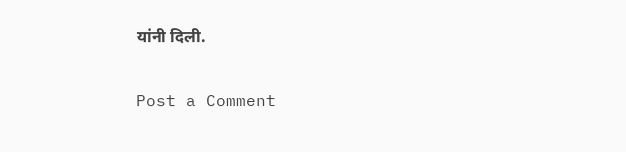यांनी दिली.

Post a Comment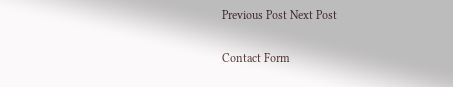Previous Post Next Post

Contact Form